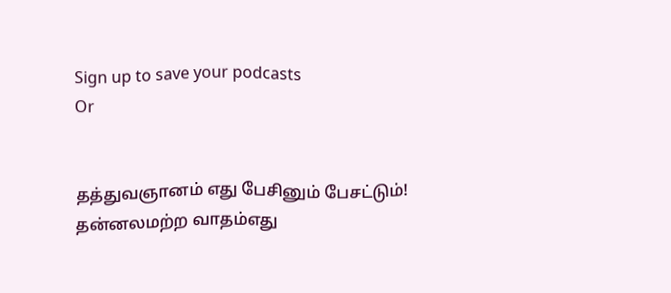Sign up to save your podcasts
Or


தத்துவஞானம் எது பேசினும் பேசட்டும்!
தன்னலமற்ற வாதம்எது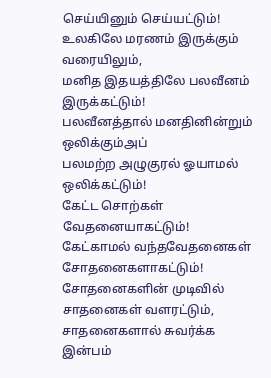செய்யினும் செய்யட்டும்!
உலகிலே மரணம் இருக்கும் வரையிலும்,
மனித இதயத்திலே பலவீனம் இருக்கட்டும்!
பலவீனத்தால் மனதினின்றும் ஒலிக்கும்அப்
பலமற்ற அழுகுரல் ஓயாமல் ஒலிக்கட்டும்!
கேட்ட சொற்கள் வேதனையாகட்டும்!
கேட்காமல் வந்தவேதனைகள் சோதனைகளாகட்டும்!
சோதனைகளின் முடிவில் சாதனைகள் வளரட்டும்,
சாதனைகளால் சுவர்க்க இன்பம்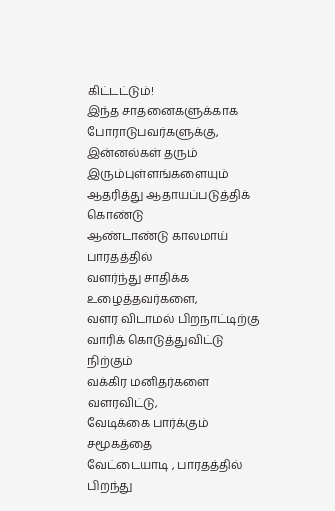கிட்டட்டும்!
இந்த சாதனைகளுக்காக போராடுபவர்களுக்கு,
இன்னல்கள் தரும் இரும்புள்ளங்களையும்
ஆதரித்து ஆதாயப்படுத்திக் கொண்டு
ஆண்டாண்டு காலமாய் பாரதத்தில்
வளர்ந்து சாதிக்க உழைத்தவர்களை,
வளர விடாமல் பிறநாட்டிற்கு
வாரிக் கொடுத்துவிட்டு நிற்கும்
வக்கிர மனிதர்களை வளரவிட்டு,
வேடிக்கை பார்க்கும் சமூகத்தை
வேட்டையாடி , பாரதத்தில் பிறந்து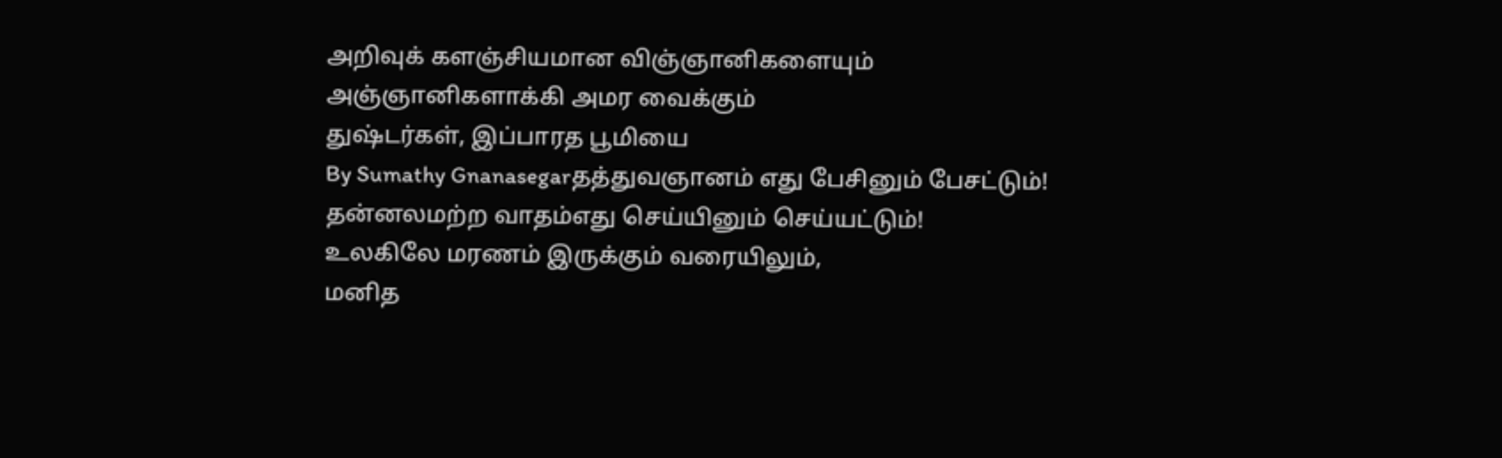அறிவுக் களஞ்சியமான விஞ்ஞானிகளையும்
அஞ்ஞானிகளாக்கி அமர வைக்கும்
துஷ்டர்கள், இப்பாரத பூமியை
By Sumathy Gnanasegarதத்துவஞானம் எது பேசினும் பேசட்டும்!
தன்னலமற்ற வாதம்எது செய்யினும் செய்யட்டும்!
உலகிலே மரணம் இருக்கும் வரையிலும்,
மனித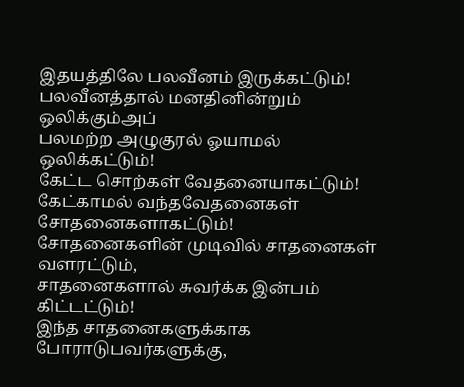இதயத்திலே பலவீனம் இருக்கட்டும்!
பலவீனத்தால் மனதினின்றும் ஒலிக்கும்அப்
பலமற்ற அழுகுரல் ஓயாமல் ஒலிக்கட்டும்!
கேட்ட சொற்கள் வேதனையாகட்டும்!
கேட்காமல் வந்தவேதனைகள் சோதனைகளாகட்டும்!
சோதனைகளின் முடிவில் சாதனைகள் வளரட்டும்,
சாதனைகளால் சுவர்க்க இன்பம் கிட்டட்டும்!
இந்த சாதனைகளுக்காக போராடுபவர்களுக்கு,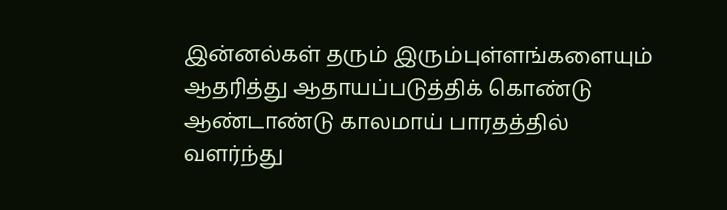இன்னல்கள் தரும் இரும்புள்ளங்களையும்
ஆதரித்து ஆதாயப்படுத்திக் கொண்டு
ஆண்டாண்டு காலமாய் பாரதத்தில்
வளர்ந்து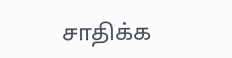சாதிக்க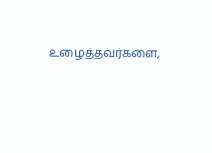உழைத்தவர்களை,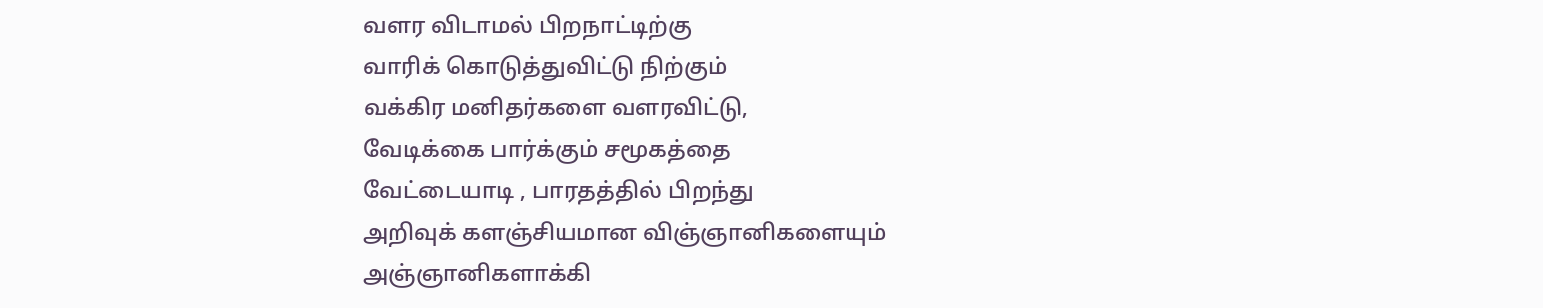வளர விடாமல் பிறநாட்டிற்கு
வாரிக் கொடுத்துவிட்டு நிற்கும்
வக்கிர மனிதர்களை வளரவிட்டு,
வேடிக்கை பார்க்கும் சமூகத்தை
வேட்டையாடி , பாரதத்தில் பிறந்து
அறிவுக் களஞ்சியமான விஞ்ஞானிகளையும்
அஞ்ஞானிகளாக்கி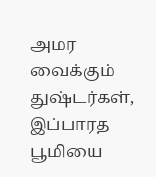அமர வைக்கும்
துஷ்டர்கள், இப்பாரத பூமியை